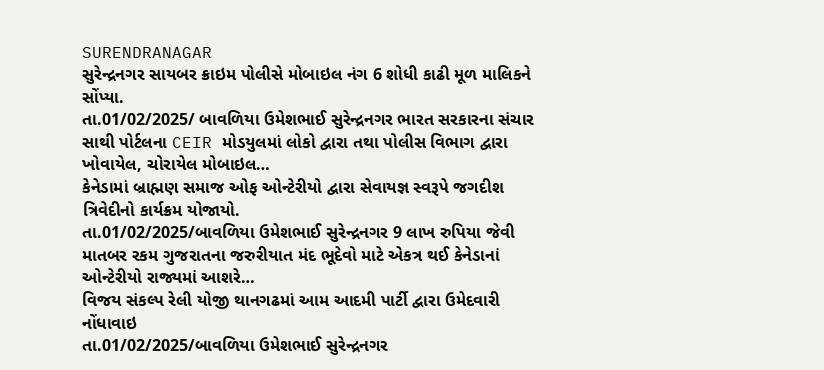SURENDRANAGAR
સુરેન્દ્રનગર સાયબર ક્રાઇમ પોલીસે મોબાઇલ નંગ 6 શોધી કાઢી મૂળ માલિકને સોંપ્યા.
તા.01/02/2025/ બાવળિયા ઉમેશભાઈ સુરેન્દ્રનગર ભારત સરકારના સંચાર સાથી પોર્ટલના CEIR મોડયુલમાં લોકો દ્વારા તથા પોલીસ વિભાગ દ્વારા ખોવાયેલ, ચોરાયેલ મોબાઇલ…
કેનેડામાં બ્રાહ્મણ સમાજ ઓફ ઓન્ટેરીયો દ્વારા સેવાયજ્ઞ સ્વરૂપે જગદીશ ત્રિવેદીનો કાર્યક્રમ યોજાયો.
તા.01/02/2025/બાવળિયા ઉમેશભાઈ સુરેન્દ્રનગર 9 લાખ રુપિયા જેવી માતબર રકમ ગુજરાતના જરુરીયાત મંદ ભૂદેવો માટે એકત્ર થઈ કેનેડાનાં ઓન્ટેરીયો રાજ્યમાં આશરે…
વિજય સંકલ્પ રેલી યોજી થાનગઢમાં આમ આદમી પાર્ટી દ્વારા ઉમેદવારી નોંધાવાઇ
તા.01/02/2025/બાવળિયા ઉમેશભાઈ સુરેન્દ્રનગર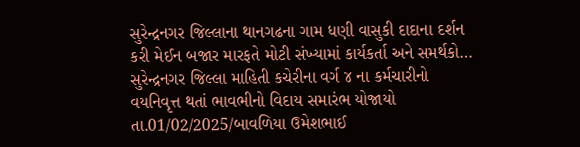સુરેન્દ્રનગર જિલ્લાના થાનગઢના ગામ ધણી વાસુકી દાદાના દર્શન કરી મેઈન બજાર મારફતે મોટી સંખ્યામાં કાર્યકર્તા અને સમર્થકો…
સુરેન્દ્રનગર જિલ્લા માહિતી કચેરીના વર્ગ ૪ ના કર્મચારીનો વયનિવૃત્ત થતાં ભાવભીનો વિદાય સમારંભ યોજાયો
તા.01/02/2025/બાવળિયા ઉમેશભાઈ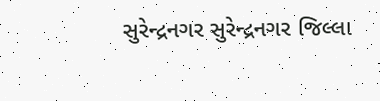સુરેન્દ્રનગર સુરેન્દ્રનગર જિલ્લા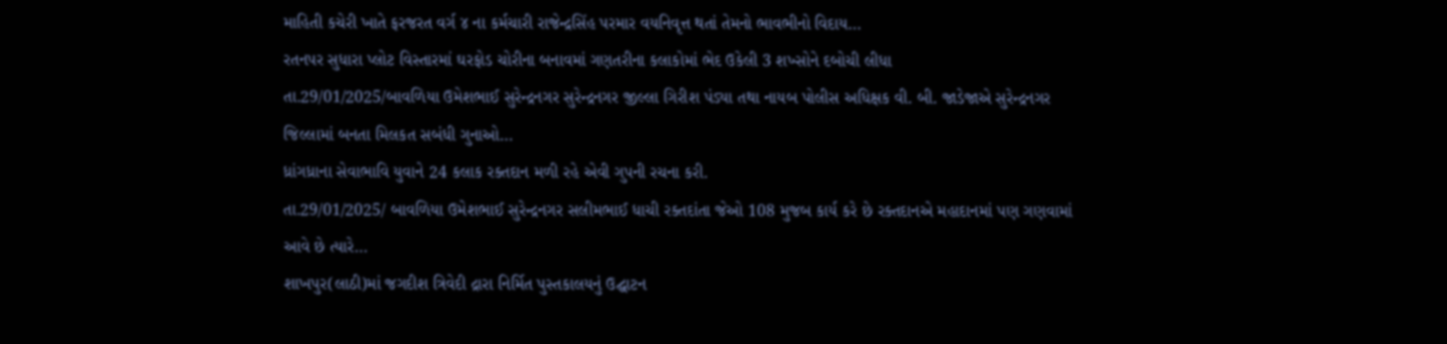માહિતી કચેરી ખાતે ફરજરત વર્ગ ૪ ના કર્મચારી રાજેન્દ્રસિંહ પરમાર વયનિવૃત્ત થતાં તેમનો ભાવભીનો વિદાય…
રતનપર સુધારા પ્લોટ વિસ્તારમાં ઘરફોડ ચોરીના બનાવમાં ગણતરીના કલાકોમાં ભેદ ઉકેલી 3 શખ્સોને દબોચી લીધા
તા.29/01/2025/બાવળિયા ઉમેશભાઈ સુરેન્દ્રનગર સુરેન્દ્રનગર જીલ્લા ગિરીશ પંડ્યા તથા નાયબ પોલીસ અધિક્ષક વી. બી. જાડેજાએ સુરેન્દ્રનગર જિલ્લામાં બનતા મિલકત સબંધી ગુનાઓ…
ધ્રાંગધ્રાના સેવાભાવિ યુવાને 24 કલાક રક્તદાન મળી રહે એવી ગુપની રચના કરી.
તા.29/01/2025/ બાવળિયા ઉમેશભાઈ સુરેન્દ્રનગર સલીમભાઈ ધાચી રક્તદાંતા જેઓ 108 મુજબ કાર્ય કરે છે રક્તદાનએ મહાદાનમાં પણ ગણવામાં આવે છે ત્યારે…
શાખપુર(લાઠી)માં જગદીશ ત્રિવેદી દ્રારા નિર્મિત પુસ્તકાલયનું ઉદ્ઘાટન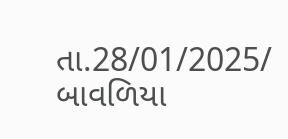તા.28/01/2025/ બાવળિયા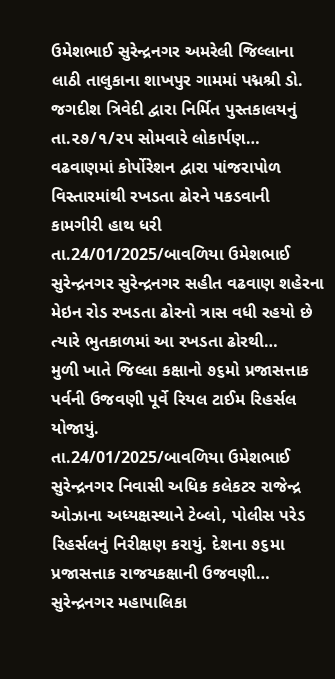ઉમેશભાઈ સુરેન્દ્રનગર અમરેલી જિલ્લાના લાઠી તાલુકાના શાખપુર ગામમાં પદ્મશ્રી ડો. જગદીશ ત્રિવેદી દ્વારા નિર્મિત પુસ્તકાલયનું તા.૨૭/૧/૨૫ સોમવારે લોકાર્પણ…
વઢવાણમાં કોર્પોરેશન દ્વારા પાંજરાપોળ વિસ્તારમાંથી રખડતા ઢોરને પકડવાની કામગીરી હાથ ધરી
તા.24/01/2025/બાવળિયા ઉમેશભાઈ સુરેન્દ્રનગર સુરેન્દ્રનગર સહીત વઢવાણ શહેરના મેઇન રોડ રખડતા ઢોરનો ત્રાસ વધી રહયો છે ત્યારે ભુતકાળમાં આ રખડતા ઢોરથી…
મુળી ખાતે જિલ્લા કક્ષાનો ૭૬મો પ્રજાસત્તાક પર્વની ઉજવણી પૂર્વે રિયલ ટાઈમ રિહર્સલ યોજાયું.
તા.24/01/2025/બાવળિયા ઉમેશભાઈ સુરેન્દ્રનગર નિવાસી અધિક કલેકટર રાજેન્દ્ર ઓઝાના અધ્યક્ષસ્થાને ટેબ્લો, પોલીસ પરેડ રિહર્સલનું નિરીક્ષણ કરાયું. દેશના ૭૬મા પ્રજાસત્તાક રાજયકક્ષાની ઉજવણી…
સુરેન્દ્રનગર મહાપાલિકા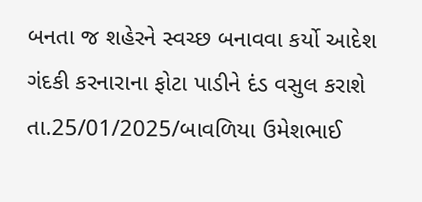બનતા જ શહેરને સ્વચ્છ બનાવવા કર્યો આદેશ ગંદકી કરનારાના ફોટા પાડીને દંડ વસુલ કરાશે
તા.25/01/2025/બાવળિયા ઉમેશભાઈ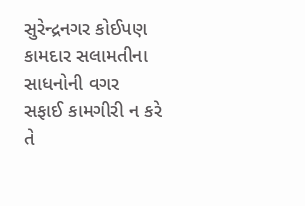સુરેન્દ્રનગર કોઈપણ કામદાર સલામતીના સાધનોની વગર સફાઈ કામગીરી ન કરે તે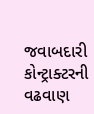જવાબદારી કોન્ટ્રાક્ટરની વઢવાણ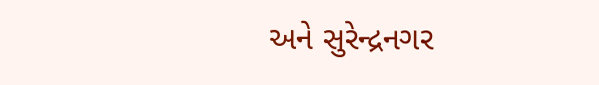અને સુરેન્દ્રનગર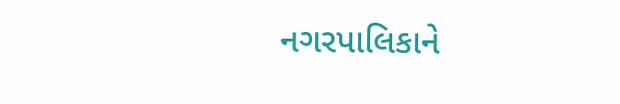નગરપાલિકાને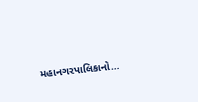મહાનગરપાલિકાનો…